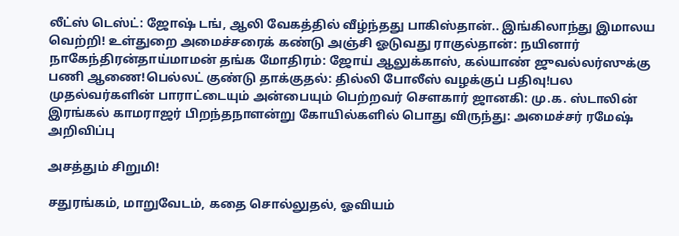லீட்ஸ் டெஸ்ட்: ஜோஷ் டங், ஆலி வேகத்தில் வீழ்ந்தது பாகிஸ்தான்.. இங்கிலாந்து இமாலய வெற்றி! உள்துறை அமைச்சரைக் கண்டு அஞ்சி ஓடுவது ராகுல்தான்: நயினார் நாகேந்திரன்தாய்மாமன் தங்க மோதிரம்: ஜோய் ஆலுக்காஸ், கல்யாண் ஜுவல்லர்ஸுக்கு பணி ஆணை!பெல்லட் குண்டு தாக்குதல்: தில்லி போலீஸ் வழக்குப் பதிவு!பல முதல்வர்களின் பாராட்டையும் அன்பையும் பெற்றவர் சௌகார் ஜானகி: மு.க. ஸ்டாலின் இரங்கல் காமராஜர் பிறந்தநாளன்று கோயில்களில் பொது விருந்து: அமைச்சர் ரமேஷ் அறிவிப்பு

அசத்தும் சிறுமி!

சதுரங்கம், மாறுவேடம், கதை சொல்லுதல், ஓவியம்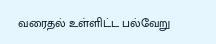வரைதல் உள்ளிட்ட பல்வேறு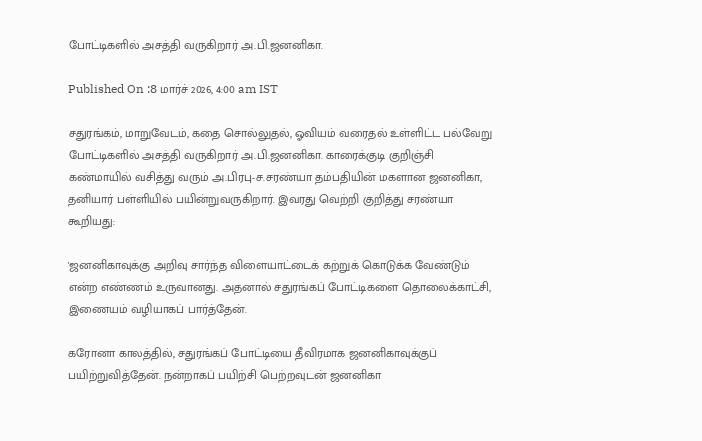போட்டிகளில் அசத்தி வருகிறார் அ.பி.ஜனனிகா.

Published On :8 மார்ச் 2026, 4:00 am IST

சதுரங்கம், மாறுவேடம், கதை சொல்லுதல், ஓவியம் வரைதல் உள்ளிட்ட பல்வேறு போட்டிகளில் அசத்தி வருகிறார் அ.பி.ஜனனிகா. காரைக்குடி குறிஞ்சி கண்மாயில் வசித்து வரும் அ.பிரபு-ச.சரண்யா தம்பதியின் மகளான ஜனனிகா, தனியார் பள்ளியில் பயின்றுவருகிறார். இவரது வெற்றி குறித்து சரண்யா கூறியது:

'ஜனனிகாவுக்கு அறிவு சார்ந்த விளையாட்டைக் கற்றுக் கொடுக்க வேண்டும் என்ற எண்ணம் உருவானது. அதனால் சதுரங்கப் போட்டிகளை தொலைக்காட்சி, இணையம் வழியாகப் பார்த்தேன்.

கரோனா காலத்தில், சதுரங்கப் போட்டியை தீவிரமாக ஜனனிகாவுக்குப் பயிற்றுவித்தேன். நன்றாகப் பயிற்சி பெற்றவுடன் ஜனனிகா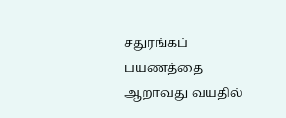சதுரங்கப் பயணத்தை ஆறாவது வயதில்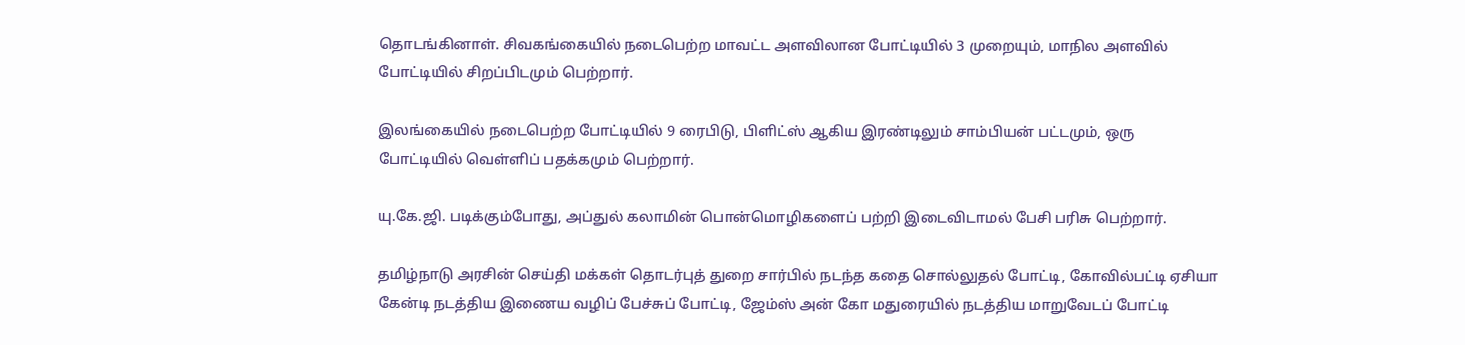தொடங்கினாள். சிவகங்கையில் நடைபெற்ற மாவட்ட அளவிலான போட்டியில் 3 முறையும், மாநில அளவில் போட்டியில் சிறப்பிடமும் பெற்றார்.

இலங்கையில் நடைபெற்ற போட்டியில் 9 ரைபிடு, பிளிட்ஸ் ஆகிய இரண்டிலும் சாம்பியன் பட்டமும், ஒரு போட்டியில் வெள்ளிப் பதக்கமும் பெற்றார்.

யு.கே.ஜி. படிக்கும்போது, அப்துல் கலாமின் பொன்மொழிகளைப் பற்றி இடைவிடாமல் பேசி பரிசு பெற்றார்.

தமிழ்நாடு அரசின் செய்தி மக்கள் தொடர்புத் துறை சார்பில் நடந்த கதை சொல்லுதல் போட்டி, கோவில்பட்டி ஏசியா கேன்டி நடத்திய இணைய வழிப் பேச்சுப் போட்டி, ஜேம்ஸ் அன் கோ மதுரையில் நடத்திய மாறுவேடப் போட்டி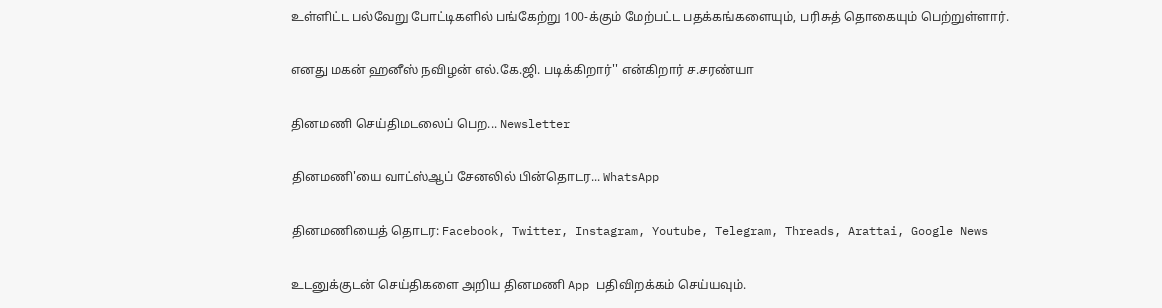உள்ளிட்ட பல்வேறு போட்டிகளில் பங்கேற்று 100-க்கும் மேற்பட்ட பதக்கங்களையும், பரிசுத் தொகையும் பெற்றுள்ளார்.

எனது மகன் ஹனீஸ் நவிழன் எல்.கே.ஜி. படிக்கிறார்'' என்கிறார் ச.சரண்யா

தினமணி செய்திமடலைப் பெற... Newsletter

தினமணி'யை வாட்ஸ்ஆப் சேனலில் பின்தொடர... WhatsApp

தினமணியைத் தொடர: Facebook, Twitter, Instagram, Youtube, Telegram, Threads, Arattai, Google News

உடனுக்குடன் செய்திகளை அறிய தினமணி App பதிவிறக்கம் செய்யவும்.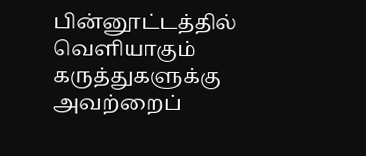பின்னூட்டத்தில் வெளியாகும் கருத்துகளுக்கு அவற்றைப்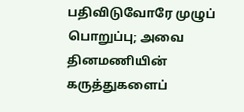பதிவிடுவோரே முழுப் பொறுப்பு; அவை தினமணியின் கருத்துகளைப்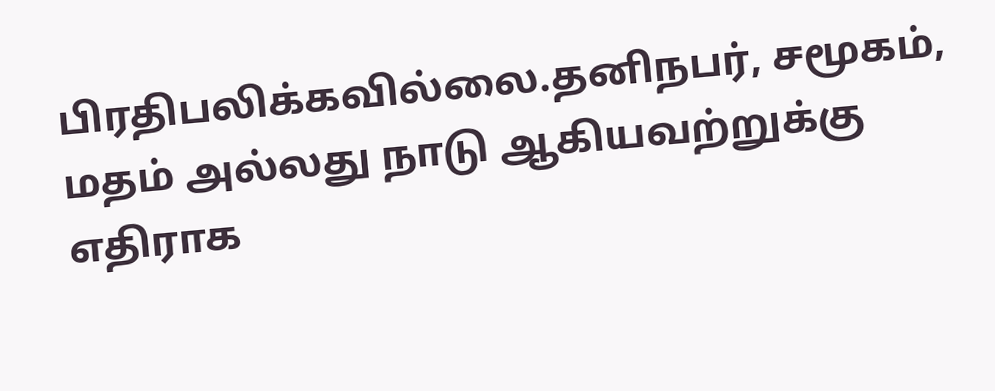பிரதிபலிக்கவில்லை.தனிநபர், சமூகம், மதம் அல்லது நாடு ஆகியவற்றுக்கு எதிராக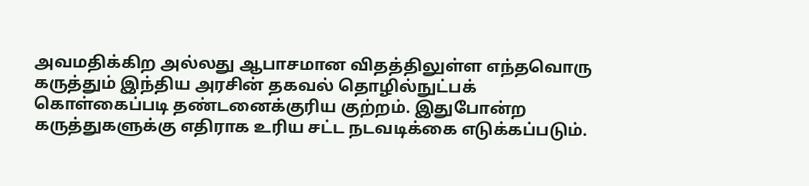அவமதிக்கிற அல்லது ஆபாசமான விதத்திலுள்ள எந்தவொரு கருத்தும் இந்திய அரசின் தகவல் தொழில்நுட்பக் கொள்கைப்படி தண்டனைக்குரிய குற்றம். இதுபோன்ற கருத்துகளுக்கு எதிராக உரிய சட்ட நடவடிக்கை எடுக்கப்படும்.